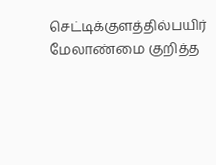செட்டிக்குளத்தில்பயிர் மேலாண்மை குறித்த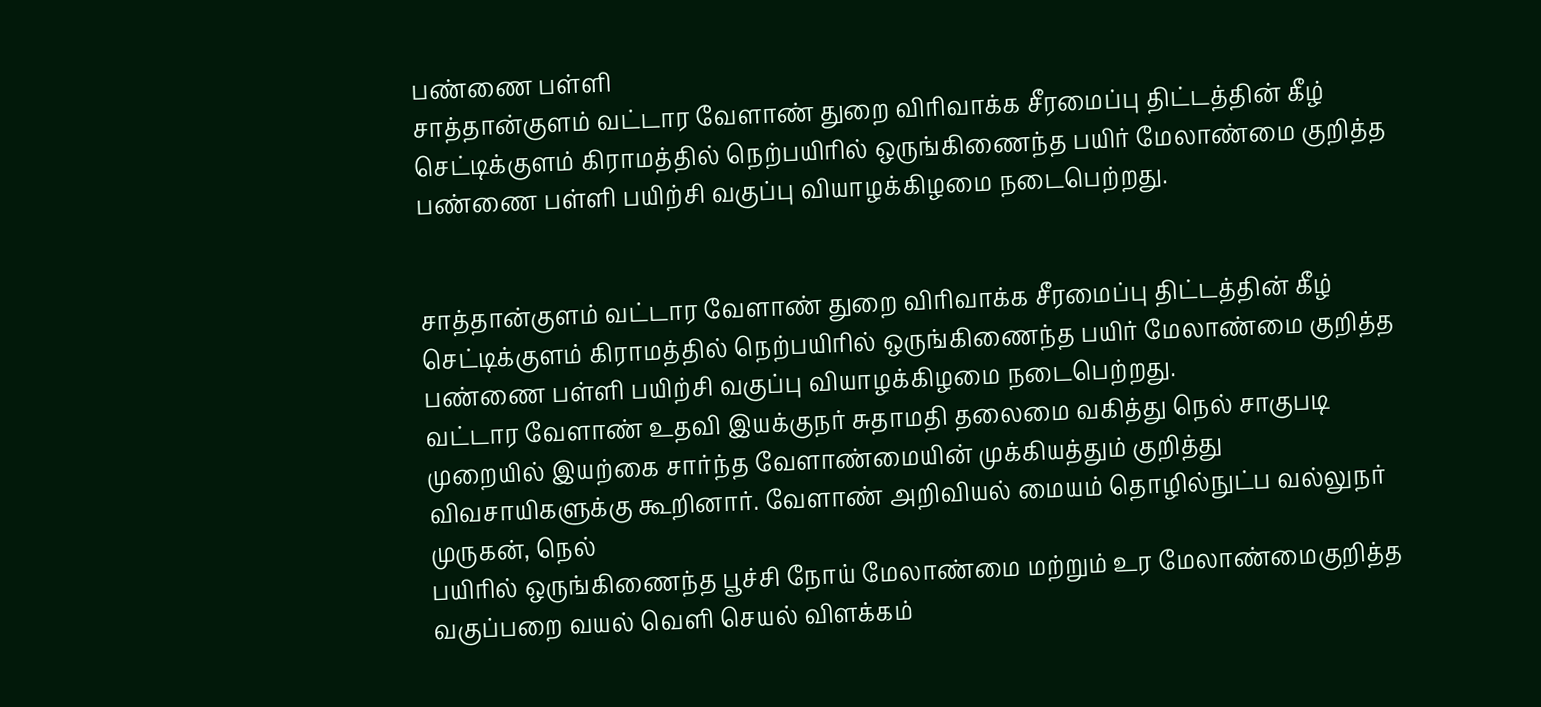பண்ணை பள்ளி
சாத்தான்குளம் வட்டார வேளாண் துறை விரிவாக்க சீரமைப்பு திட்டத்தின் கீழ் செட்டிக்குளம் கிராமத்தில் நெற்பயிரில் ஒருங்கிணைந்த பயிர் மேலாண்மை குறித்த பண்ணை பள்ளி பயிற்சி வகுப்பு வியாழக்கிழமை நடைபெற்றது.


சாத்தான்குளம் வட்டார வேளாண் துறை விரிவாக்க சீரமைப்பு திட்டத்தின் கீழ் செட்டிக்குளம் கிராமத்தில் நெற்பயிரில் ஒருங்கிணைந்த பயிர் மேலாண்மை குறித்த பண்ணை பள்ளி பயிற்சி வகுப்பு வியாழக்கிழமை நடைபெற்றது.
வட்டார வேளாண் உதவி இயக்குநர் சுதாமதி தலைமை வகித்து நெல் சாகுபடி முறையில் இயற்கை சார்ந்த வேளாண்மையின் முக்கியத்தும் குறித்து விவசாயிகளுக்கு கூறினார். வேளாண் அறிவியல் மையம் தொழில்நுட்ப வல்லுநர் முருகன், நெல்
பயிரில் ஒருங்கிணைந்த பூச்சி நோய் மேலாண்மை மற்றும் உர மேலாண்மைகுறித்த வகுப்பறை வயல் வெளி செயல் விளக்கம்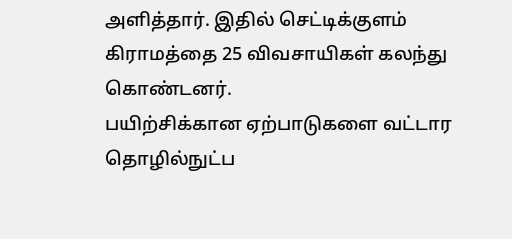அளித்தார். இதில் செட்டிக்குளம் கிராமத்தை 25 விவசாயிகள் கலந்து கொண்டனர்.
பயிற்சிக்கான ஏற்பாடுகளை வட்டார தொழில்நுட்ப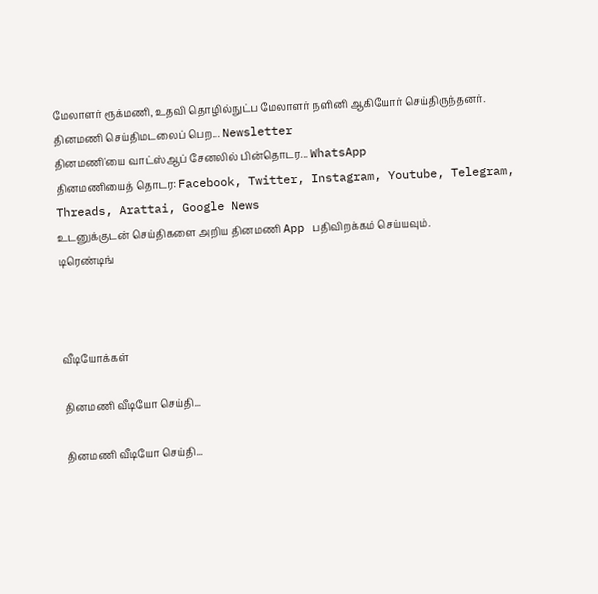மேலாளர் ரூக்மணி, உதவி தொழில்நுட்ப மேலாளர் நளினி ஆகியோர் செய்திருந்தனர்.
தினமணி செய்திமடலைப் பெற... Newsletter
தினமணி'யை வாட்ஸ்ஆப் சேனலில் பின்தொடர... WhatsApp
தினமணியைத் தொடர: Facebook, Twitter, Instagram, Youtube, Telegram, Threads, Arattai, Google News
உடனுக்குடன் செய்திகளை அறிய தினமணி App பதிவிறக்கம் செய்யவும்.
டிரெண்டிங்



வீடியோக்கள்

தினமணி வீடியோ செய்தி...

தினமணி வீடியோ செய்தி...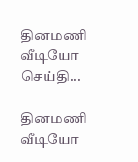தினமணி வீடியோ செய்தி...

தினமணி வீடியோ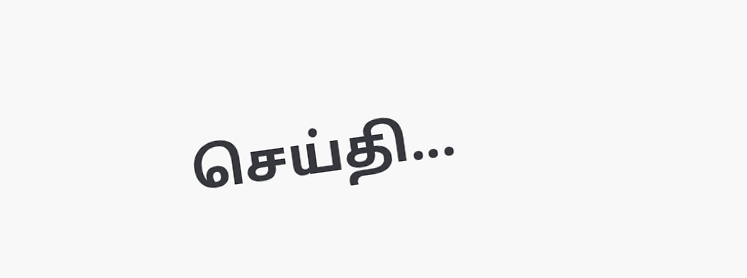செய்தி...